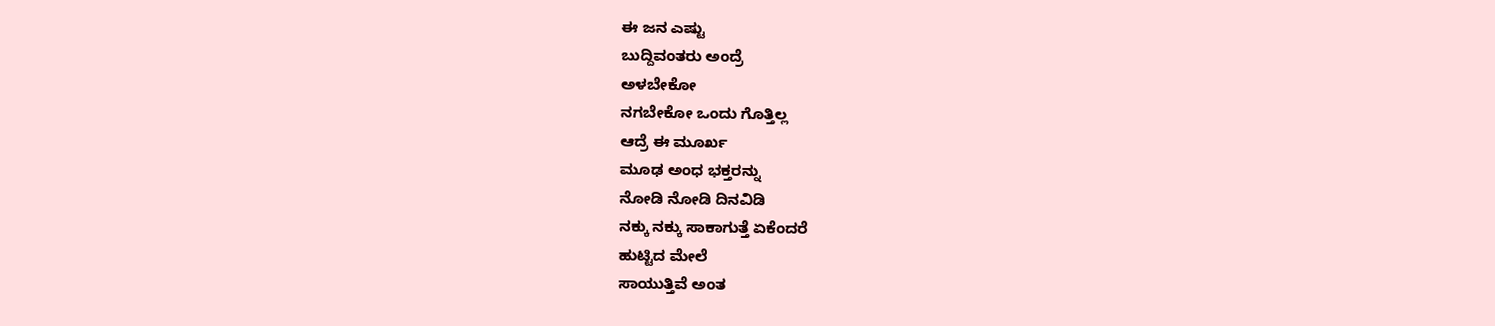ಈ ಜನ ಎಷ್ಟು
ಬುದ್ದಿವಂತರು ಅಂದ್ರೆ
ಅಳಬೇಕೋ
ನಗಬೇಕೋ ಒಂದು ಗೊತ್ತಿಲ್ಲ
ಆದ್ರೆ ಈ ಮೂರ್ಖ
ಮೂಢ ಅಂಧ ಭಕ್ತರನ್ನು
ನೋಡಿ ನೋಡಿ ದಿನವಿಡಿ
ನಕ್ಕು ನಕ್ಕು ಸಾಕಾಗುತ್ತೆ ಏಕೆಂದರೆ
ಹುಟ್ಟಿದ ಮೇಲೆ
ಸಾಯುತ್ತಿವೆ ಅಂತ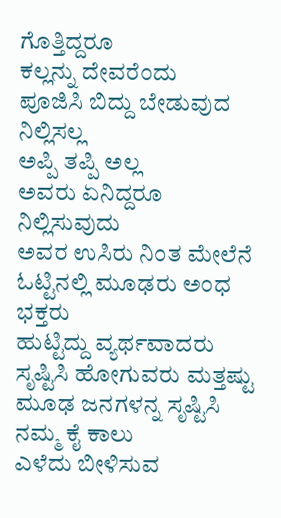ಗೊತ್ತಿದ್ದರೂ
ಕಲ್ಲನ್ನು ದೇವರೆಂದು
ಪೂಜಿಸಿ ಬಿದ್ದು ಬೇಡುವುದ ನಿಲ್ಲಿಸಲ್ಲ
ಅಪ್ಪಿ ತಪ್ಪಿ ಅಲ್ಲ
ಅವರು ಏನಿದ್ದರೂ ನಿಲ್ಲಿಸುವುದು
ಅವರ ಉಸಿರು ನಿಂತ ಮೇಲೆನೆ
ಓಟ್ಟಿನಲ್ಲಿ ಮೂಢರು ಅಂಧ ಭಕ್ತರು
ಹುಟ್ಟಿದ್ದು ವ್ಯರ್ಥವಾದರು
ಸೃಷ್ಟಿಸಿ ಹೋಗುವರು ಮತ್ತಷ್ಟು
ಮೂಢ ಜನಗಳನ್ನ ಸೃಷ್ಟಿಸಿ
ನಮ್ಮ ಕೈ ಕಾಲು
ಎಳೆದು ಬೀಳಿಸುವ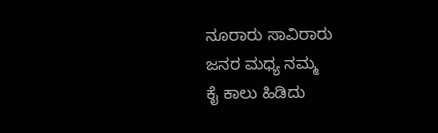ನೂರಾರು ಸಾವಿರಾರು
ಜನರ ಮಧ್ಯ ನಮ್ಮ
ಕೈ ಕಾಲು ಹಿಡಿದು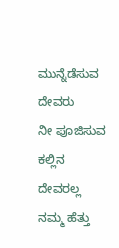ಮುನ್ನೆಡೆಸುವ ದೇವರು
ನೀ ಪೂಜಿಸುವ
ಕಲ್ಲಿನ ದೇವರಲ್ಲ
ನಮ್ಮ ಹೆತ್ತು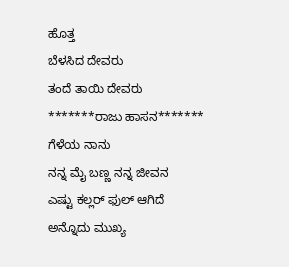ಹೊತ್ತ
ಬೆಳಸಿದ ದೇವರು
ತಂದೆ ತಾಯಿ ದೇವರು
*******ರಾಜು ಹಾಸನ*******
ಗೆಳೆಯ ನಾನು
ನನ್ನ ಮೈ ಬಣ್ಣ ನನ್ನ ಜೀವನ
ಎಷ್ಟು ಕಲ್ಲರ್ ಫುಲ್ ಆಗಿದೆ
ಅನ್ನೊದು ಮುಖ್ಯ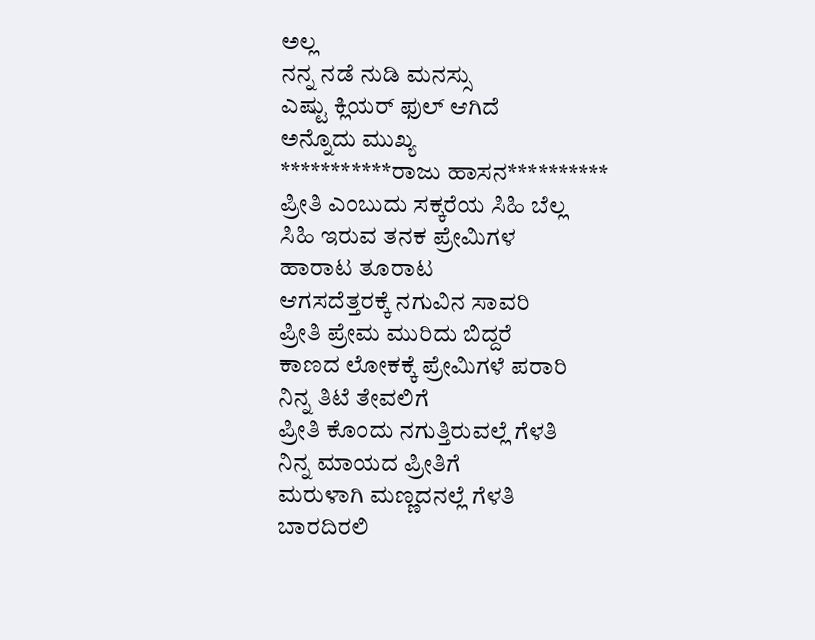ಅಲ್ಲ
ನನ್ನ ನಡೆ ನುಡಿ ಮನಸ್ಸು
ಎಷ್ಟು ಕ್ಲಿಯರ್ ಫುಲ್ ಆಗಿದೆ
ಅನ್ನೊದು ಮುಖ್ಯ
***********ರಾಜು ಹಾಸನ**********
ಪ್ರೀತಿ ಎಂಬುದು ಸಕ್ಕರೆಯ ಸಿಹಿ ಬೆಲ್ಲ
ಸಿಹಿ ಇರುವ ತನಕ ಪ್ರೇಮಿಗಳ
ಹಾರಾಟ ತೂರಾಟ
ಆಗಸದೆತ್ತರಕ್ಕೆ ನಗುವಿನ ಸಾವರಿ
ಪ್ರೀತಿ ಪ್ರೇಮ ಮುರಿದು ಬಿದ್ದರೆ
ಕಾಣದ ಲೋಕಕ್ಕೆ ಪ್ರೇಮಿಗಳೆ ಪರಾರಿ
ನಿನ್ನ ತಿಟೆ ತೇವಲಿಗೆ
ಪ್ರೀತಿ ಕೊಂದು ನಗುತ್ತಿರುವಲ್ಲೆ ಗೆಳತಿ
ನಿನ್ನ ಮಾಯದ ಪ್ರೀತಿಗೆ
ಮರುಳಾಗಿ ಮಣ್ಣದನಲ್ಲೆ ಗೆಳತಿ
ಬಾರದಿರಲಿ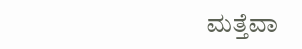ಮತ್ತೆವಾ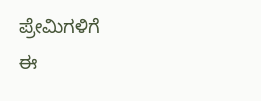ಪ್ರೇಮಿಗಳಿಗೆ
ಈ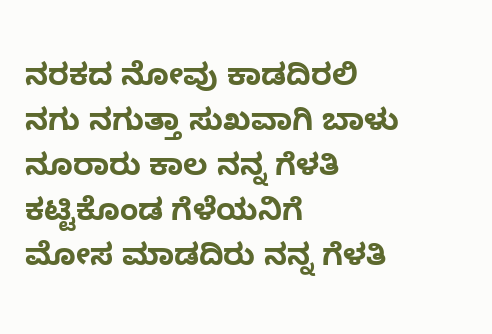ನರಕದ ನೋವು ಕಾಡದಿರಲಿ
ನಗು ನಗುತ್ತಾ ಸುಖವಾಗಿ ಬಾಳು
ನೂರಾರು ಕಾಲ ನನ್ನ ಗೆಳತಿ
ಕಟ್ಟಿಕೊಂಡ ಗೆಳೆಯನಿಗೆ
ಮೋಸ ಮಾಡದಿರು ನನ್ನ ಗೆಳತಿ